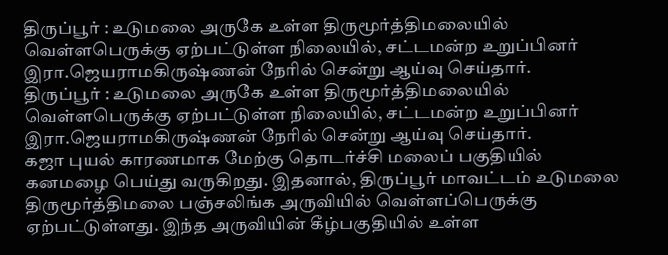திருப்பூர் : உடுமலை அருகே உள்ள திருமூர்த்திமலையில் வெள்ளபெருக்கு ஏற்பட்டுள்ள நிலையில், சட்டமன்ற உறுப்பினர் இரா.ஜெயராமகிருஷ்ணன் நேரில் சென்று ஆய்வு செய்தார்.
திருப்பூர் : உடுமலை அருகே உள்ள திருமூர்த்திமலையில் வெள்ளபெருக்கு ஏற்பட்டுள்ள நிலையில், சட்டமன்ற உறுப்பினர் இரா.ஜெயராமகிருஷ்ணன் நேரில் சென்று ஆய்வு செய்தார்.
கஜா புயல் காரணமாக மேற்கு தொடர்ச்சி மலைப் பகுதியில் கனமழை பெய்து வருகிறது. இதனால், திருப்பூர் மாவட்டம் உடுமலை திருமூர்த்திமலை பஞ்சலிங்க அருவியில் வெள்ளப்பெருக்கு ஏற்பட்டுள்ளது. இந்த அருவியின் கீழ்பகுதியில் உள்ள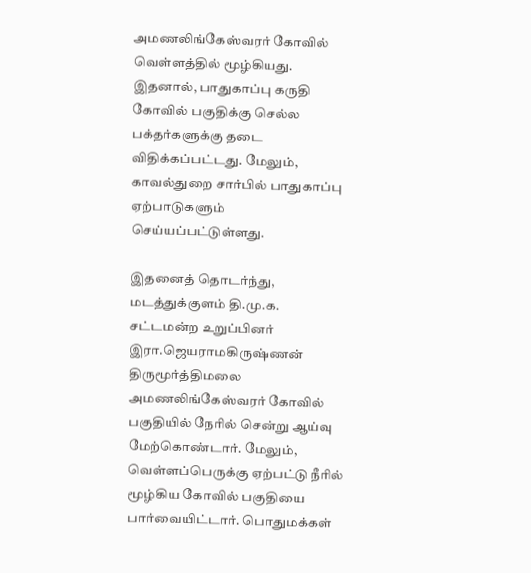அமணலிங்கேஸ்வரர் கோவில் வெள்ளத்தில் மூழ்கியது. இதனால், பாதுகாப்பு கருதி கோவில் பகுதிக்கு செல்ல பக்தர்களுக்கு தடை விதிக்கப்பட்டது. மேலும், காவல்துறை சார்பில் பாதுகாப்பு ஏற்பாடுகளும் செய்யப்பட்டுள்ளது.

இதனைத் தொடர்ந்து, மடத்துக்குளம் தி.மு.க. சட்டமன்ற உறுப்பினர் இரா.ஜெயராமகிருஷ்ணன் திருமூர்த்திமலை அமணலிங்கேஸ்வரர் கோவில் பகுதியில் நேரில் சென்று ஆய்வு மேற்கொண்டார். மேலும், வெள்ளப்பெருக்கு ஏற்பட்டு நீரில் மூழ்கிய கோவில் பகுதியை பார்வையிட்டார். பொதுமக்கள்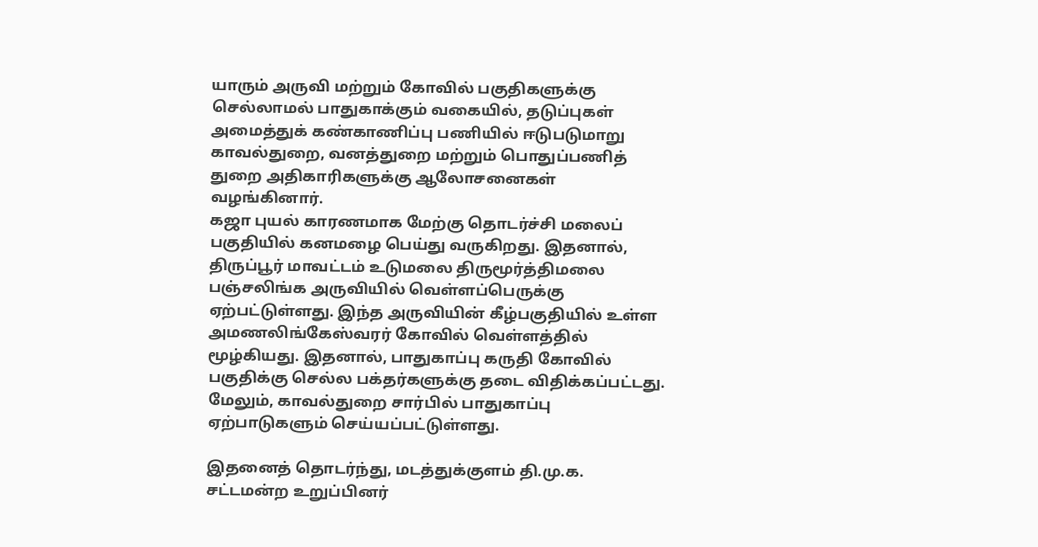யாரும் அருவி மற்றும் கோவில் பகுதிகளுக்கு செல்லாமல் பாதுகாக்கும் வகையில், தடுப்புகள் அமைத்துக் கண்காணிப்பு பணியில் ஈடுபடுமாறு காவல்துறை, வனத்துறை மற்றும் பொதுப்பணித் துறை அதிகாரிகளுக்கு ஆலோசனைகள் வழங்கினார்.
கஜா புயல் காரணமாக மேற்கு தொடர்ச்சி மலைப் பகுதியில் கனமழை பெய்து வருகிறது. இதனால், திருப்பூர் மாவட்டம் உடுமலை திருமூர்த்திமலை பஞ்சலிங்க அருவியில் வெள்ளப்பெருக்கு ஏற்பட்டுள்ளது. இந்த அருவியின் கீழ்பகுதியில் உள்ள அமணலிங்கேஸ்வரர் கோவில் வெள்ளத்தில் மூழ்கியது. இதனால், பாதுகாப்பு கருதி கோவில் பகுதிக்கு செல்ல பக்தர்களுக்கு தடை விதிக்கப்பட்டது. மேலும், காவல்துறை சார்பில் பாதுகாப்பு ஏற்பாடுகளும் செய்யப்பட்டுள்ளது.

இதனைத் தொடர்ந்து, மடத்துக்குளம் தி.மு.க. சட்டமன்ற உறுப்பினர்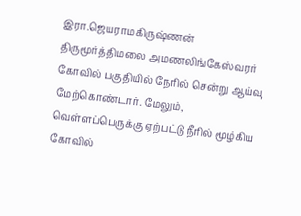இரா.ஜெயராமகிருஷ்ணன் திருமூர்த்திமலை அமணலிங்கேஸ்வரர் கோவில் பகுதியில் நேரில் சென்று ஆய்வு மேற்கொண்டார். மேலும், வெள்ளப்பெருக்கு ஏற்பட்டு நீரில் மூழ்கிய கோவில்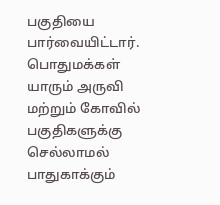பகுதியை பார்வையிட்டார். பொதுமக்கள் யாரும் அருவி மற்றும் கோவில் பகுதிகளுக்கு செல்லாமல் பாதுகாக்கும்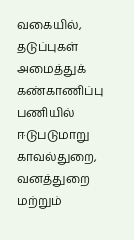வகையில், தடுப்புகள் அமைத்துக் கண்காணிப்பு பணியில் ஈடுபடுமாறு காவல்துறை, வனத்துறை மற்றும்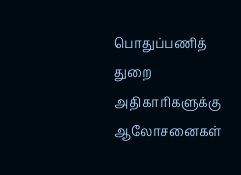பொதுப்பணித் துறை அதிகாரிகளுக்கு ஆலோசனைகள்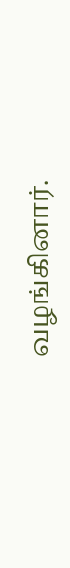வழங்கினார்.